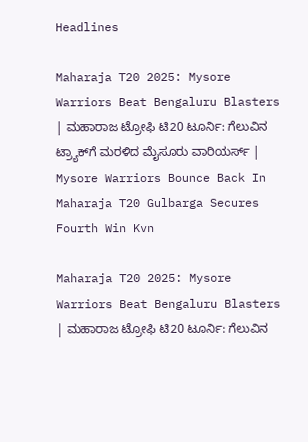Headlines

Maharaja T20 2025: Mysore Warriors Beat Bengaluru Blasters | ಮಹಾರಾಜ ಟ್ರೋಫಿ ಟಿ20 ಟೂರ್ನಿ: ಗೆಲುವಿನ ಟ್ರ್ಯಾಕ್‌ಗೆ ಮರಳಿದ ಮೈಸೂರು ವಾರಿಯರ್ಸ್‌ | Mysore Warriors Bounce Back In Maharaja T20 Gulbarga Secures Fourth Win Kvn

Maharaja T20 2025: Mysore Warriors Beat Bengaluru Blasters | ಮಹಾರಾಜ ಟ್ರೋಫಿ ಟಿ20 ಟೂರ್ನಿ: ಗೆಲುವಿನ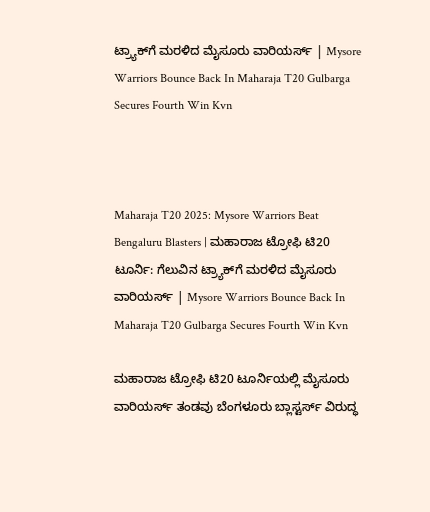ಟ್ರ್ಯಾಕ್‌ಗೆ ಮರಳಿದ ಮೈಸೂರು ವಾರಿಯರ್ಸ್‌ | Mysore Warriors Bounce Back In Maharaja T20 Gulbarga Secures Fourth Win Kvn



Maharaja T20 2025: Mysore Warriors Beat Bengaluru Blasters | ಮಹಾರಾಜ ಟ್ರೋಫಿ ಟಿ20 ಟೂರ್ನಿ: ಗೆಲುವಿನ ಟ್ರ್ಯಾಕ್‌ಗೆ ಮರಳಿದ ಮೈಸೂರು ವಾರಿಯರ್ಸ್‌ | Mysore Warriors Bounce Back In Maharaja T20 Gulbarga Secures Fourth Win Kvn

ಮಹಾರಾಜ ಟ್ರೋಫಿ ಟಿ20 ಟೂರ್ನಿಯಲ್ಲಿ ಮೈಸೂರು ವಾರಿಯರ್ಸ್‌ ತಂಡವು ಬೆಂಗಳೂರು ಬ್ಲಾಸ್ಟರ್ಸ್‌ ವಿರುದ್ಧ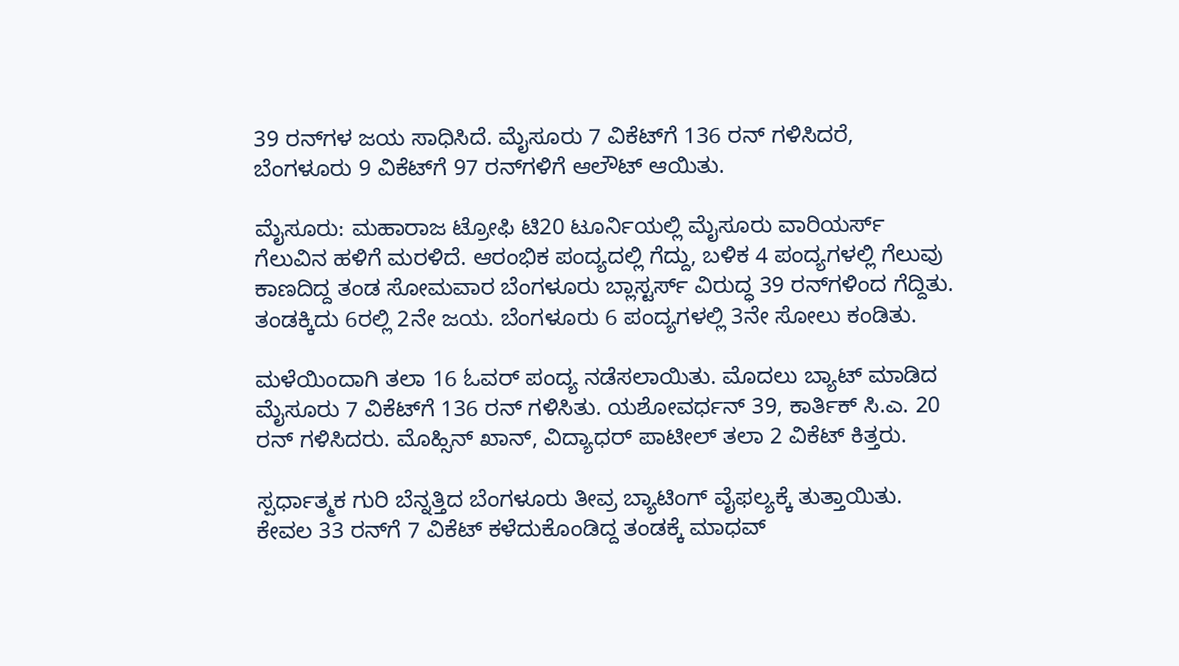39 ರನ್‌ಗಳ ಜಯ ಸಾಧಿಸಿದೆ. ಮೈಸೂರು 7 ವಿಕೆಟ್‌ಗೆ 136 ರನ್‌ ಗಳಿಸಿದರೆ, ಬೆಂಗಳೂರು 9 ವಿಕೆಟ್‌ಗೆ 97 ರನ್‌ಗಳಿಗೆ ಆಲೌಟ್‌ ಆಯಿತು.

ಮೈಸೂರು: ಮಹಾರಾಜ ಟ್ರೋಫಿ ಟಿ20 ಟೂರ್ನಿಯಲ್ಲಿ ಮೈಸೂರು ವಾರಿಯರ್ಸ್‌ ಗೆಲುವಿನ ಹಳಿಗೆ ಮರಳಿದೆ. ಆರಂಭಿಕ ಪಂದ್ಯದಲ್ಲಿ ಗೆದ್ದು, ಬಳಿಕ 4 ಪಂದ್ಯಗಳಲ್ಲಿ ಗೆಲುವು ಕಾಣದಿದ್ದ ತಂಡ ಸೋಮವಾರ ಬೆಂಗಳೂರು ಬ್ಲಾಸ್ಟರ್ಸ್‌ ವಿರುದ್ಧ 39 ರನ್‌ಗಳಿಂದ ಗೆದ್ದಿತು. ತಂಡಕ್ಕಿದು 6ರಲ್ಲಿ 2ನೇ ಜಯ. ಬೆಂಗಳೂರು 6 ಪಂದ್ಯಗಳಲ್ಲಿ 3ನೇ ಸೋಲು ಕಂಡಿತು.

ಮಳೆಯಿಂದಾಗಿ ತಲಾ 16 ಓವರ್‌ ಪಂದ್ಯ ನಡೆಸಲಾಯಿತು. ಮೊದಲು ಬ್ಯಾಟ್‌ ಮಾಡಿದ ಮೈಸೂರು 7 ವಿಕೆಟ್‌ಗೆ 136 ರನ್‌ ಗಳಿಸಿತು. ಯಶೋವರ್ಧನ್‌ 39, ಕಾರ್ತಿಕ್‌ ಸಿ.ಎ. 20 ರನ್‌ ಗಳಿಸಿದರು. ಮೊಹ್ಸಿನ್‌ ಖಾನ್‌, ವಿದ್ಯಾಧರ್‌ ಪಾಟೀಲ್ ತಲಾ 2 ವಿಕೆಟ್ ಕಿತ್ತರು.

ಸ್ಪರ್ಧಾತ್ಮಕ ಗುರಿ ಬೆನ್ನತ್ತಿದ ಬೆಂಗಳೂರು ತೀವ್ರ ಬ್ಯಾಟಿಂಗ್‌ ವೈಫಲ್ಯಕ್ಕೆ ತುತ್ತಾಯಿತು. ಕೇವಲ 33 ರನ್‌ಗೆ 7 ವಿಕೆಟ್‌ ಕಳೆದುಕೊಂಡಿದ್ದ ತಂಡಕ್ಕೆ ಮಾಧವ್‌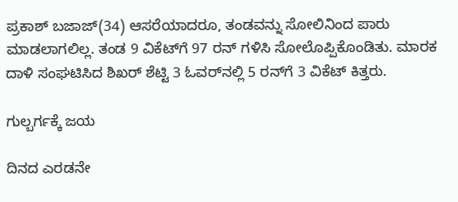ಪ್ರಕಾಶ್‌ ಬಜಾಜ್‌(34) ಆಸರೆಯಾದರೂ, ತಂಡವನ್ನು ಸೋಲಿನಿಂದ ಪಾರು ಮಾಡಲಾಗಲಿಲ್ಲ. ತಂಡ 9 ವಿಕೆಟ್‌ಗೆ 97 ರನ್‌ ಗಳಿಸಿ ಸೋಲೊಪ್ಪಿಕೊಂಡಿತು. ಮಾರಕ ದಾಳಿ ಸಂಘಟಿಸಿದ ಶಿಖರ್‌ ಶೆಟ್ಟಿ 3 ಓವರ್‌ನಲ್ಲಿ 5 ರನ್‌ಗೆ 3 ವಿಕೆಟ್‌ ಕಿತ್ತರು.

ಗುಲ್ಬರ್ಗಕ್ಕೆ ಜಯ

ದಿನದ ಎರಡನೇ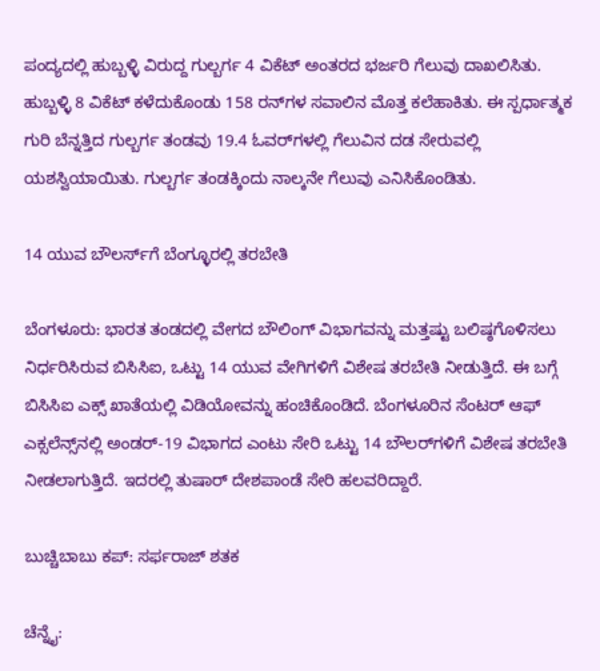ಪಂದ್ಯದಲ್ಲಿ ಹುಬ್ಬಳ್ಳಿ ವಿರುದ್ದ ಗುಲ್ಬರ್ಗ 4 ವಿಕೆಟ್ ಅಂತರದ ಭರ್ಜರಿ ಗೆಲುವು ದಾಖಲಿಸಿತು. ಹುಬ್ಬಳ್ಳಿ 8 ವಿಕೆಟ್ ಕಳೆದುಕೊಂಡು 158 ರನ್‌ಗಳ ಸವಾಲಿನ ಮೊತ್ತ ಕಲೆಹಾಕಿತು. ಈ ಸ್ಪರ್ಧಾತ್ಮಕ ಗುರಿ ಬೆನ್ನತ್ತಿದ ಗುಲ್ಬರ್ಗ ತಂಡವು 19.4 ಓವರ್‌ಗಳಲ್ಲಿ ಗೆಲುವಿನ ದಡ ಸೇರುವಲ್ಲಿ ಯಶಸ್ವಿಯಾಯಿತು. ಗುಲ್ಬರ್ಗ ತಂಡಕ್ಕಿಂದು ನಾಲ್ಕನೇ ಗೆಲುವು ಎನಿಸಿಕೊಂಡಿತು.

14 ಯುವ ಬೌಲರ್ಸ್‌ಗೆ ಬೆಂಗ್ಳೂರಲ್ಲಿ ತರಬೇತಿ

ಬೆಂಗಳೂರು: ಭಾರತ ತಂಡದಲ್ಲಿ ವೇಗದ ಬೌಲಿಂಗ್‌ ವಿಭಾಗವನ್ನು ಮತ್ತಷ್ಟು ಬಲಿಷ್ಠಗೊಳಿಸಲು ನಿರ್ಧರಿಸಿರುವ ಬಿಸಿಸಿಐ, ಒಟ್ಟು 14 ಯುವ ವೇಗಿಗಳಿಗೆ ವಿಶೇಷ ತರಬೇತಿ ನೀಡುತ್ತಿದೆ. ಈ ಬಗ್ಗೆ ಬಿಸಿಸಿಐ ಎಕ್ಸ್‌ ಖಾತೆಯಲ್ಲಿ ವಿಡಿಯೋವನ್ನು ಹಂಚಿಕೊಂಡಿದೆ. ಬೆಂಗಳೂರಿನ ಸೆಂಟರ್‌ ಆಫ್‌ ಎಕ್ಸಲೆನ್ಸ್‌ನಲ್ಲಿ ಅಂಡರ್‌-19 ವಿಭಾಗದ ಎಂಟು ಸೇರಿ ಒಟ್ಟು 14 ಬೌಲರ್‌ಗಳಿಗೆ ವಿಶೇಷ ತರಬೇತಿ ನೀಡಲಾಗುತ್ತಿದೆ. ಇದರಲ್ಲಿ ತುಷಾರ್ ದೇಶಪಾಂಡೆ ಸೇರಿ ಹಲವರಿದ್ದಾರೆ.

ಬುಚ್ಚಿಬಾಬು ಕಪ್‌: ಸರ್ಫರಾಜ್‌ ಶತಕ

ಚೆನ್ನೈ: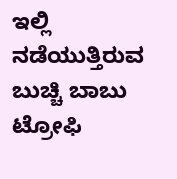ಇಲ್ಲಿ ನಡೆಯುತ್ತಿರುವ ಬುಚ್ಚಿ ಬಾಬು ಟ್ರೋಫಿ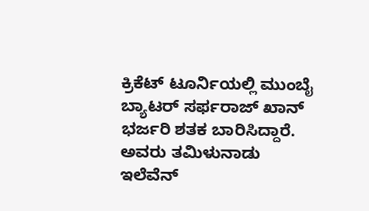ಕ್ರಿಕೆಟ್‌ ಟೂರ್ನಿಯಲ್ಲಿ ಮುಂಬೈ ಬ್ಯಾಟರ್‌ ಸರ್ಫರಾಜ್‌ ಖಾನ್‌ ಭರ್ಜರಿ ಶತಕ ಬಾರಿಸಿದ್ದಾರೆ. ಅವರು ತಮಿಳುನಾಡು ಇಲೆವೆನ್‌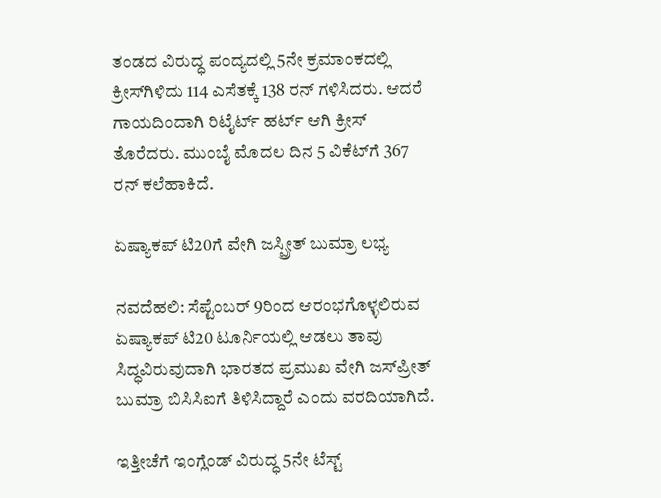ತಂಡದ ವಿರುದ್ಧ ಪಂದ್ಯದಲ್ಲಿ 5ನೇ ಕ್ರಮಾಂಕದಲ್ಲಿ ಕ್ರೀಸ್‌ಗಿಳಿದು 114 ಎಸೆತಕ್ಕೆ 138 ರನ್‌ ಗಳಿಸಿದರು. ಆದರೆ ಗಾಯದಿಂದಾಗಿ ರಿಟೈರ್ಟ್‌ ಹರ್ಟ್‌ ಆಗಿ ಕ್ರೀಸ್‌ ತೊರೆದರು. ಮುಂಬೈ ಮೊದಲ ದಿನ 5 ವಿಕೆಟ್‌ಗೆ 367 ರನ್‌ ಕಲೆಹಾಕಿದೆ.

ಏಷ್ಯಾಕಪ್‌ ಟಿ20ಗೆ ವೇಗಿ ಜಸ್ಪ್ರೀತ್ ಬುಮ್ರಾ ಲಭ್ಯ

ನವದೆಹಲಿ: ಸೆಪ್ಟೆಂಬರ್ 9ರಿಂದ ಆರಂಭಗೊಳ್ಳಲಿರುವ ಏಷ್ಯಾಕಪ್ ಟಿ20 ಟೂರ್ನಿಯಲ್ಲಿ ಆಡಲು ತಾವು ಸಿದ್ಧವಿರುವುದಾಗಿ ಭಾರತದ ಪ್ರಮುಖ ವೇಗಿ ಜಸ್‌ಪ್ರೀತ್‌ ಬುಮ್ರಾ ಬಿಸಿಸಿಐಗೆ ತಿಳಿಸಿದ್ದಾರೆ ಎಂದು ವರದಿಯಾಗಿದೆ.

ಇತ್ತೀಚೆಗೆ ಇಂಗ್ಲೆಂಡ್‌ ವಿರುದ್ಧ 5ನೇ ಟೆಸ್ಟ್‌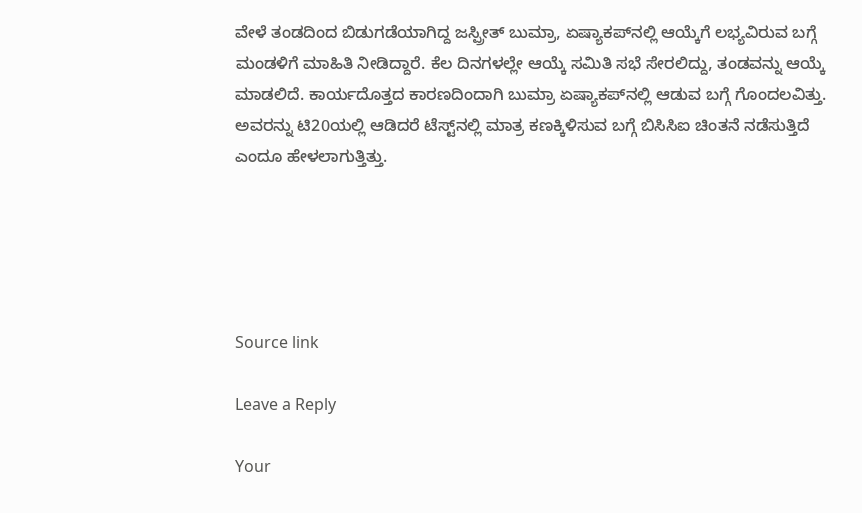ವೇಳೆ ತಂಡದಿಂದ ಬಿಡುಗಡೆಯಾಗಿದ್ದ ಜಸ್ಪ್ರೀತ್ ಬುಮ್ರಾ, ಏಷ್ಯಾಕಪ್‌ನಲ್ಲಿ ಆಯ್ಕೆಗೆ ಲಭ್ಯವಿರುವ ಬಗ್ಗೆ ಮಂಡಳಿಗೆ ಮಾಹಿತಿ ನೀಡಿದ್ದಾರೆ. ಕೆಲ ದಿನಗಳಲ್ಲೇ ಆಯ್ಕೆ ಸಮಿತಿ ಸಭೆ ಸೇರಲಿದ್ದು, ತಂಡವನ್ನು ಆಯ್ಕೆ ಮಾಡಲಿದೆ. ಕಾರ್ಯದೊತ್ತದ ಕಾರಣದಿಂದಾಗಿ ಬುಮ್ರಾ ಏಷ್ಯಾಕಪ್‌ನಲ್ಲಿ ಆಡುವ ಬಗ್ಗೆ ಗೊಂದಲವಿತ್ತು. ಅವರನ್ನು ಟಿ20ಯಲ್ಲಿ ಆಡಿದರೆ ಟೆಸ್ಟ್‌ನಲ್ಲಿ ಮಾತ್ರ ಕಣಕ್ಕಿಳಿಸುವ ಬಗ್ಗೆ ಬಿಸಿಸಿಐ ಚಿಂತನೆ ನಡೆಸುತ್ತಿದೆ ಎಂದೂ ಹೇಳಲಾಗುತ್ತಿತ್ತು.





Source link

Leave a Reply

Your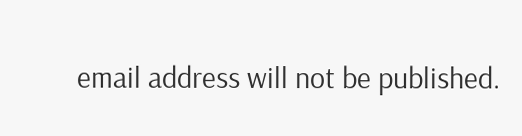email address will not be published.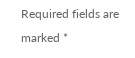Required fields are marked *